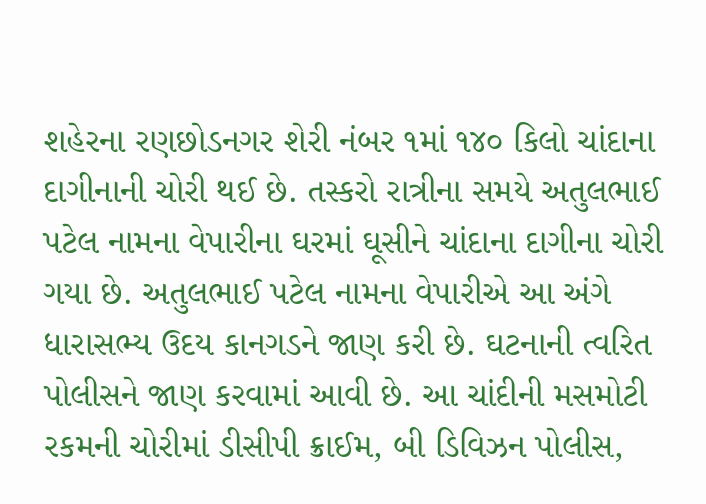શહેરના રણછોડનગર શેરી નંબર ૧માં ૧૪૦ કિલો ચાંદાના દાગીનાની ચોરી થઈ છે. તસ્કરો રાત્રીના સમયે અતુલભાઈ પટેલ નામના વેપારીના ઘરમાં ઘૂસીને ચાંદાના દાગીના ચોરી ગયા છે. અતુલભાઈ પટેલ નામના વેપારીએ આ અંગે ધારાસભ્ય ઉદય કાનગડને જાણ કરી છે. ઘટનાની ત્વરિત પોલીસને જાણ કરવામાં આવી છે. આ ચાંદીની મસમોટી રકમની ચોરીમાં ડીસીપી ક્રાઈમ, બી ડિવિઝન પોલીસ,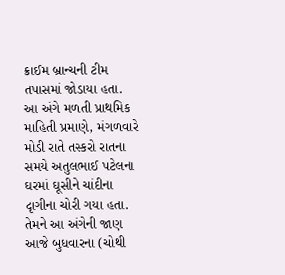ક્રાઈમ બ્રાન્ચની ટીમ તપાસમાં જોડાયા હતા.
આ અંગે મળતી પ્રાથમિક માહિતી પ્રમાણે, મંગળવારે મોડી રાતે તસ્કરો રાતના સમયે અતુલભાઈ પટેલના ઘરમાં ઘૂસીને ચાંદીના દૃાગીના ચોરી ગયા હતા. તેમને આ અંગેની જાણ આજે બુધવારના (ચોથી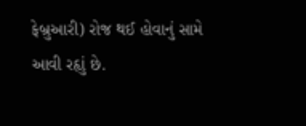ફેબ્રુઆરી) રોજ થઈ હોવાનું સામે આવી રહૃાું છે.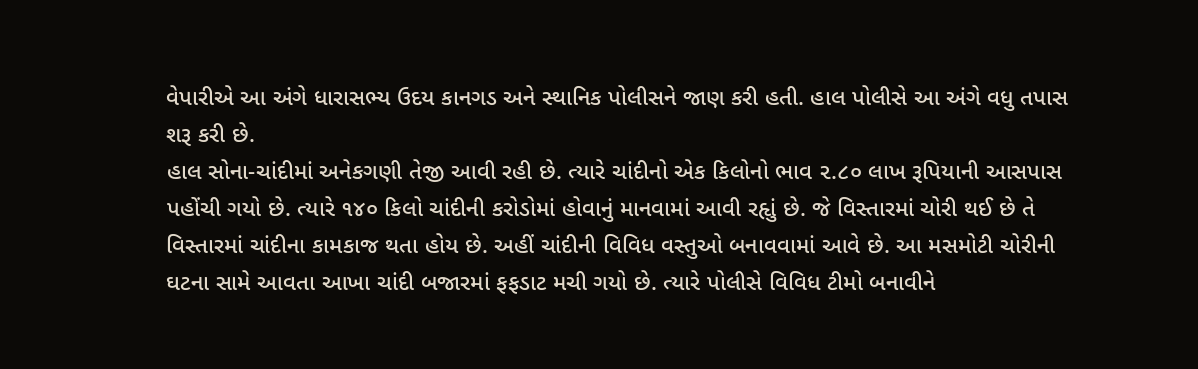વેપારીએ આ અંગે ધારાસભ્ય ઉદય કાનગડ અને સ્થાનિક પોલીસને જાણ કરી હતી. હાલ પોલીસે આ અંગે વધુ તપાસ શરૂ કરી છે.
હાલ સોના-ચાંદીમાં અનેકગણી તેજી આવી રહી છે. ત્યારે ચાંદીનો એક કિલોનો ભાવ ૨.૮૦ લાખ રૂપિયાની આસપાસ પહોંચી ગયો છે. ત્યારે ૧૪૦ કિલો ચાંદીની કરોડોમાં હોવાનું માનવામાં આવી રહૃાું છે. જે વિસ્તારમાં ચોરી થઈ છે તે વિસ્તારમાં ચાંદીના કામકાજ થતા હોય છે. અહીં ચાંદીની વિવિધ વસ્તુઓ બનાવવામાં આવે છે. આ મસમોટી ચોરીની ઘટના સામે આવતા આખા ચાંદી બજારમાં ફફડાટ મચી ગયો છે. ત્યારે પોલીસે વિવિધ ટીમો બનાવીને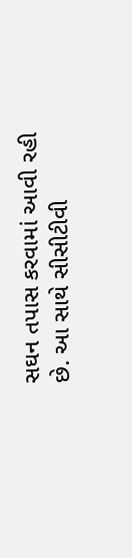સઘન તપાસ કરવામાં આવી રહી છે. આ સાથે સીસીટીવી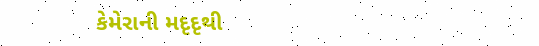કેમેરાની મદૃદૃથી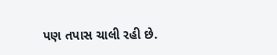પણ તપાસ ચાલી રહી છે.